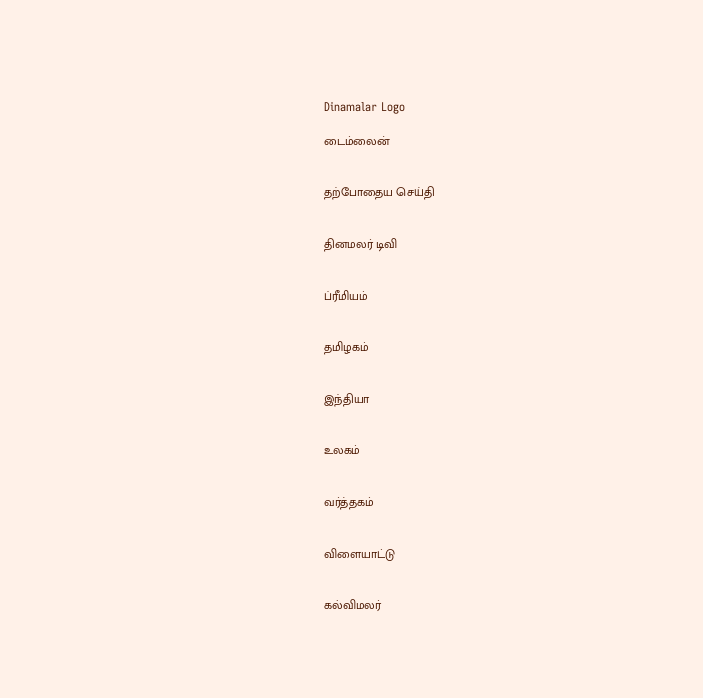Dinamalar Logo

டைம்லைன்


தற்போதைய செய்தி


தினமலர் டிவி


ப்ரீமியம்


தமிழகம்


இந்தியா


உலகம்


வர்த்தகம்


விளையாட்டு


கல்விமலர்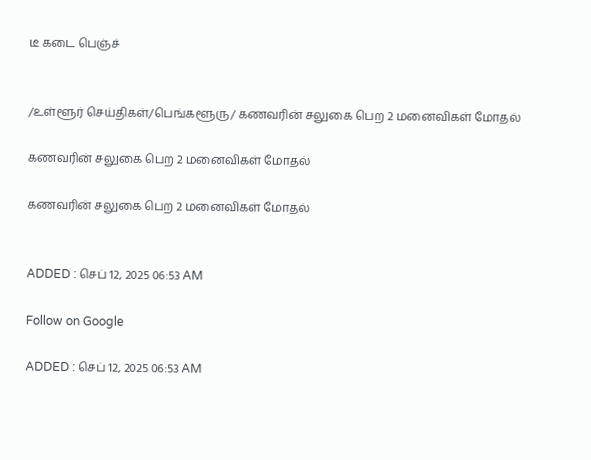டீ கடை பெஞ்ச்


/உள்ளூர் செய்திகள்/பெங்களூரு/ கணவரின் சலுகை பெற 2 மனைவிகள் மோதல்

கணவரின் சலுகை பெற 2 மனைவிகள் மோதல்

கணவரின் சலுகை பெற 2 மனைவிகள் மோதல்


ADDED : செப் 12, 2025 06:53 AM

Follow on Google

ADDED : செப் 12, 2025 06:53 AM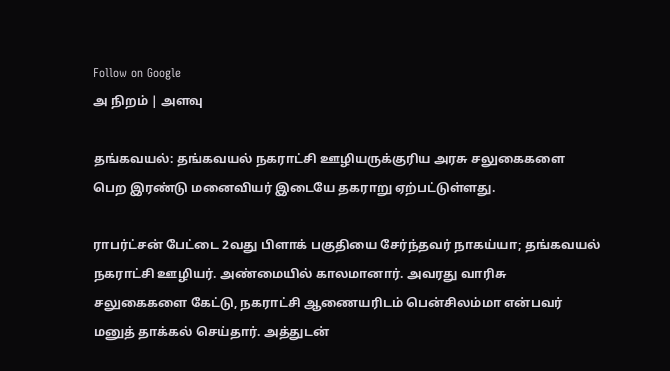Follow on Google
அ நிறம் | அளவு

தங்கவயல்: தங்கவயல் நகராட்சி ஊழியருக்குரிய அரசு சலுகைகளை பெற இரண்டு மனைவியர் இடையே தகராறு ஏற்பட்டுள்ளது.

ராபர்ட்சன் பேட்டை 2வது பிளாக் பகுதியை சேர்ந்தவர் நாகய்யா; தங்கவயல் நகராட்சி ஊழியர். அண்மையில் காலமானார். அவரது வாரிசு சலுகைகளை கேட்டு, நகராட்சி ஆணையரிடம் பென்சிலம்மா என்பவர் மனுத் தாக்கல் செய்தார். அத்துடன்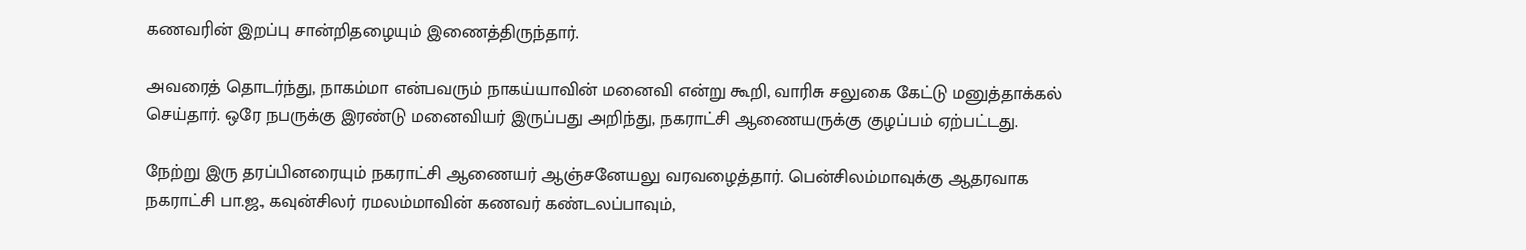கணவரின் இறப்பு சான்றிதழையும் இணைத்திருந்தார்.

அவரைத் தொடர்ந்து, நாகம்மா என்பவரும் நாகய்யாவின் மனைவி என்று கூறி, வாரிசு சலுகை கேட்டு மனுத்தாக்கல் செய்தார். ஒரே நபருக்கு இரண்டு மனைவியர் இருப்பது அறிந்து, நகராட்சி ஆணையருக்கு குழப்பம் ஏற்பட்டது.

நேற்று இரு தரப்பினரையும் நகராட்சி ஆணையர் ஆஞ்சனேயலு வரவழைத்தார். பென்சிலம்மாவுக்கு ஆதரவாக நகராட்சி பா.ஜ., கவுன்சிலர் ரமலம்மாவின் கணவர் கண்டலப்பாவும்,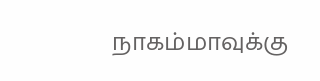நாகம்மாவுக்கு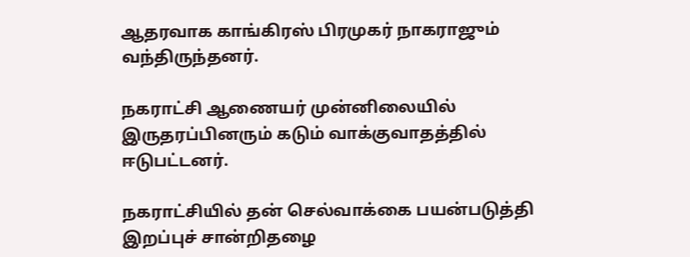ஆதரவாக காங்கிரஸ் பிரமுகர் நாகராஜும் வந்திருந்தனர்.

நகராட்சி ஆணையர் முன்னிலையில் இருதரப்பினரும் கடும் வாக்குவாதத்தில் ஈடுபட்டனர்.

நகராட்சியில் தன் செல்வாக்கை பயன்படுத்தி இறப்புச் சான்றிதழை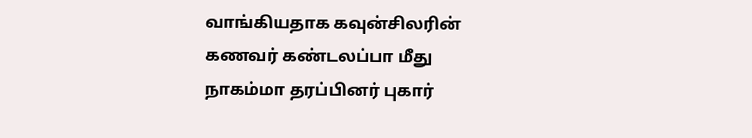வாங்கியதாக கவுன்சிலரின் கணவர் கண்டலப்பா மீது நாகம்மா தரப்பினர் புகார்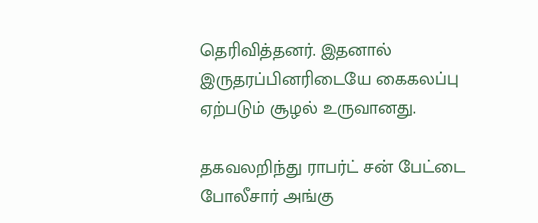தெரிவித்தனர். இதனால் இருதரப்பினரிடையே கைகலப்பு ஏற்படும் சூழல் உருவானது.

தகவலறிந்து ராபர்ட் சன் பேட்டை போலீசார் அங்கு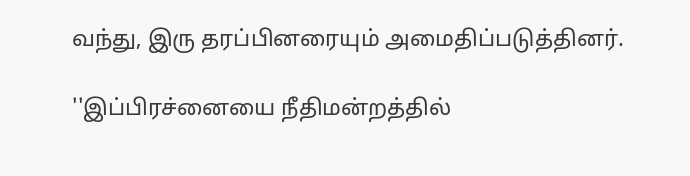வந்து, இரு தரப்பினரையும் அமைதிப்படுத்தினர்.

''இப்பிரச்னையை நீதிமன்றத்தில்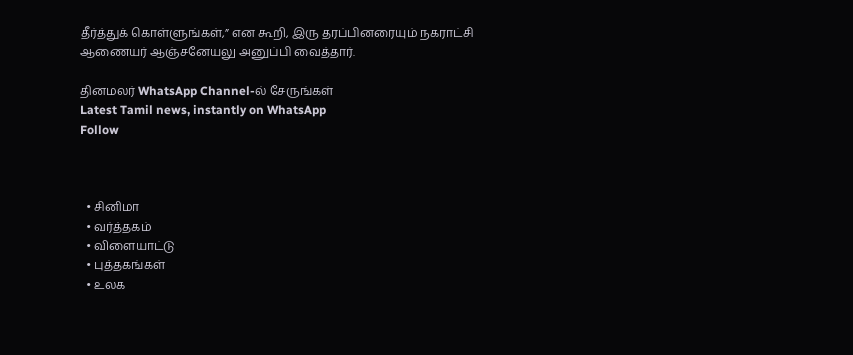தீர்த்துக் கொள்ளுங்கள்,” என கூறி, இரு தரப்பினரையும் நகராட்சி ஆணையர் ஆஞ்சனேயலு அனுப்பி வைத்தார்.

தினமலர் WhatsApp Channel-ல் சேருங்கள்
Latest Tamil news, instantly on WhatsApp
Follow



  • சினிமா
  • வர்த்தகம்
  • விளையாட்டு
  • புத்தகங்கள்
  • உலக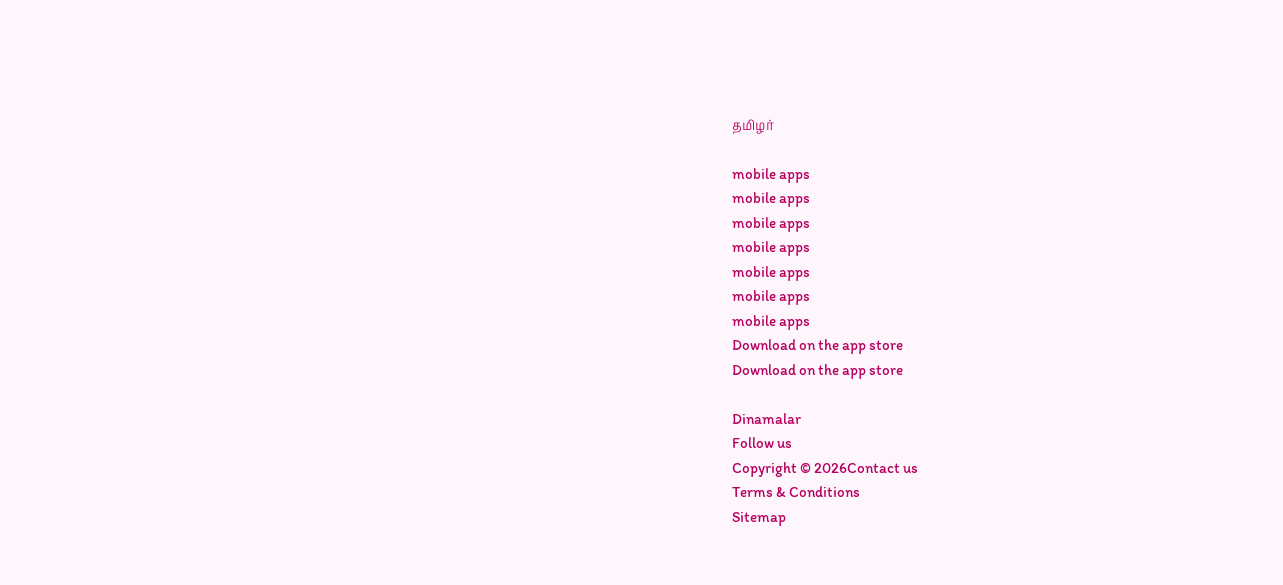தமிழர்

mobile apps
mobile apps
mobile apps
mobile apps
mobile apps
mobile apps
mobile apps
Download on the app store
Download on the app store

Dinamalar
Follow us
Copyright © 2026Contact us
Terms & Conditions
Sitemap